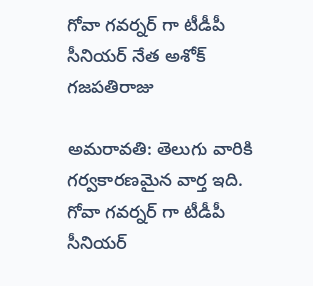గోవా గవర్నర్ గా టీడీపీ సీనియర్ నేత అశోక్ గజపతిరాజు

అమరావతి: తెలుగు వారికి గర్వకారణమైన వార్త ఇది. గోవా గవర్నర్ గా టీడీపీ సీనియర్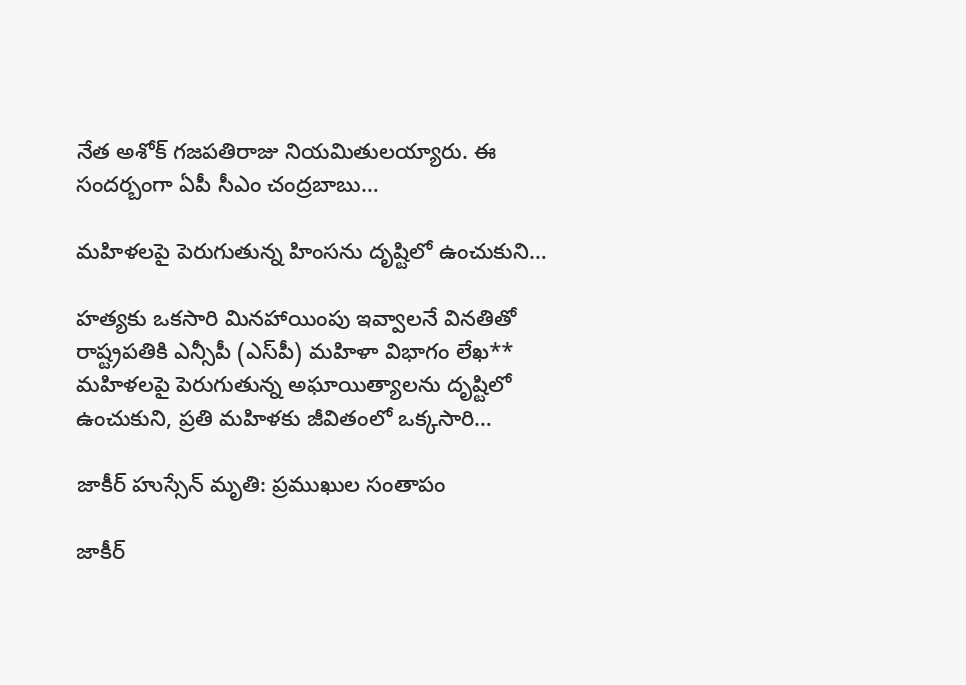నేత అశోక్ గజపతిరాజు నియమితులయ్యారు. ఈ సందర్బంగా ఏపీ సీఎం చంద్రబాబు…

మహిళలపై పెరుగుతున్న హింసను దృష్టిలో ఉంచుకుని…

హత్యకు ఒకసారి మినహాయింపు ఇవ్వాలనే వినతితో రాష్ట్రపతికి ఎన్సీపీ (ఎస్‌పీ) మహిళా విభాగం లేఖ** మహిళలపై పెరుగుతున్న అఘాయిత్యాలను దృష్టిలో ఉంచుకుని, ప్రతి మహిళకు జీవితంలో ఒక్కసారి…

జాకీర్ హుస్సేన్ మృతి: ప్రముఖుల సంతాపం

జాకీర్‌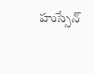హుస్సేన్‌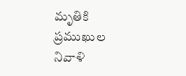మృతికి ప్రముఖుల నివాళి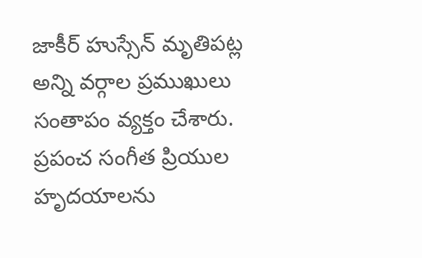జాకీర్‌ హుస్సేన్‌ మృతిపట్ల అన్ని వర్గాల ప్రముఖులు సంతాపం వ్యక్తం చేశారు. ప్రపంచ సంగీత ప్రియుల హృదయాలను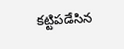కట్టిపడేసిన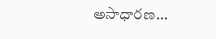అసాధారణ…